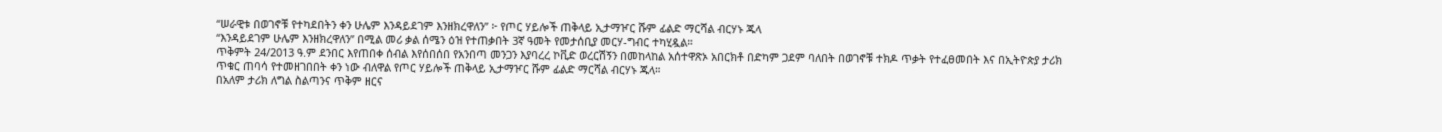“ሠራዊቱ በወገኖቹ የተካደበትን ቀን ሁሌም እንዳይደገም እንዘክረዋለን” ፦ የጦር ሃይሎች ጠቅላይ ኢታማዦር ሹም ፊልድ ማርሻል ብርሃኑ ጁላ
“እንዳይደገም ሁሌም እንዘክረዋለን” በሚል መሪ ቃል ሰሜን ዕዝ የተጠቃበት 3ኛ ዓመት የመታሰቢያ መርሃ-ግብር ተካሂዷል።
ጥቅምት 24/2013 ዓ.ም ደንበር እየጠበቀ ሰብል እየሰበሰበ የአንበጣ መንጋን እያባረረ ኮቪድ ወረርሽኝን በመከላከል አሰተዋጽኦ አበርክቶ በድካም ጋደም ባለበት በወገኖቹ ተክዶ ጥቃት የተፈፀመበት እና በኢትዮጵያ ታሪክ ጥቁር ጠባሳ የተመዘገበበት ቀን ነው ብለዋል የጦር ሃይሎች ጠቅላይ ኢታማዦር ሹም ፊልድ ማርሻል ብርሃኑ ጁላ።
በአለም ታሪክ ለግል ስልጣንና ጥቅም ዘርና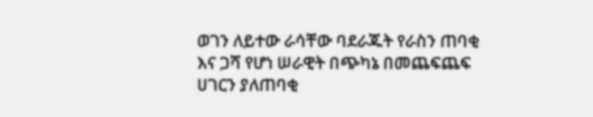ወገን ለይተው ራሳቸው ባደራጁት የራስን ጠባቂ እና ጋሻ የሆነ ሠራዊት በጭካኔ በመጨፍጨፍ ሀገርን ያለጠባቂ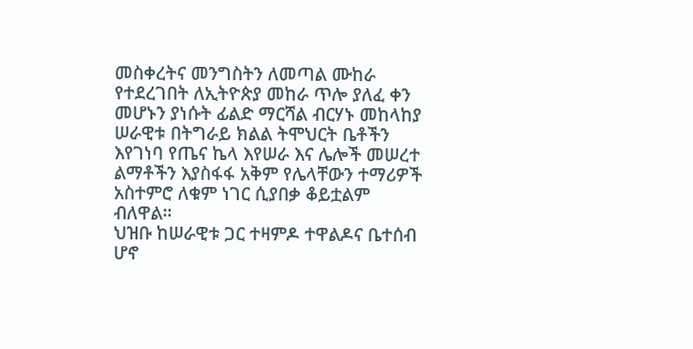መስቀረትና መንግስትን ለመጣል ሙከራ የተደረገበት ለኢትዮጵያ መከራ ጥሎ ያለፈ ቀን መሆኑን ያነሱት ፊልድ ማርሻል ብርሃኑ መከላከያ ሠራዊቱ በትግራይ ክልል ትሞህርት ቤቶችን እየገነባ የጤና ኬላ እየሠራ እና ሌሎች መሠረተ ልማቶችን እያስፋፋ አቅም የሌላቸውን ተማሪዎች አስተምሮ ለቁም ነገር ሲያበቃ ቆይቷልም ብለዋል።
ህዝቡ ከሠራዊቱ ጋር ተዛምዶ ተዋልዶና ቤተሰብ ሆኖ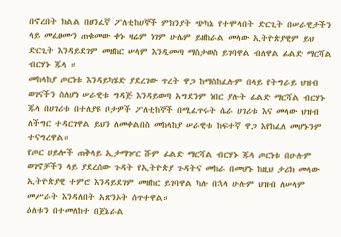በኖረበት ክልል በፀንፈኛ ፖለቲከሀኞች ምክንያት ጭካኔ የተሞላበት ድርጊት በሠራዊታችን ላይ መፈፀሙን ጠቁመው ቀኑ ዛሬም ነገም ሁሌም ይዘከራል መላው ኢትዮጵያዊም ይህ ድርጊት እንዳይደገም መዘከር ሠላም እንዲመጣ ማስታወስ ይገባዋል ብለዋል ፊልድ ማርሻል ብርሃኑ ጁላ ።
መከላከያ ጦርነቱ እንዳይካሄድ ያደረገው ጥረት ዋጋ ከማስከፈሉም በላይ የትግራይ ህዝብ ወገናችን ስለሆነ ሠራዊቱ ግዳጅ እንዳይወጣ አግደንም ነበር ያሉት ፊልድ ማርሻል ብርሃኑ ጁላ በሀገሪቱ በተለያዩ ቦታዎች ፖለቲከኞች በሚፈጥሩት ሴራ ሀገሪቱ እና መላው ህዝብ ለችግር ተዳርገዋል ይህን ለመቀልበስ መከላከያ ሠራዊቱ ከፍተኛ ዋጋ እየከፈለ መሆኑንም ተናግረዋል።
የጦር ሀይሎች ጠቅላይ ኢታማዦር ሹም ፊልድ ማርሻል ብርሃኑ ጁላ ጦርነቱ በሁሉም ወገኖቻችን ላይ ያደረሰው ጉዳት የኢትዮጵያ ጉዳትና መከራ በመሆኑ ከዚህ ታሪክ መላው ኢትዮጵያዊ ተምሮ እንዳይደገም መዘከር ይገባዋል ካሉ በኋላ ሁሉም ህዝብ ለሠላም መሥራት እንዳለበት አጽንኦት ሰጥተዋል።
ዕለቱን በተመለከተ በጀኔራል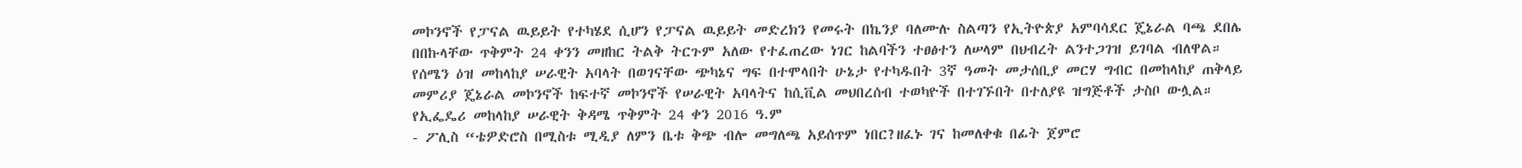መኮንኖች የፓናል ዉይይት የተካሄደ ሲሆን የፓናል ዉይይት መድረክን የመሩት በኬንያ ባለሙሉ ስልጣን የኢትዮጵያ አምባሳደር ጄኔራል ባጫ ደበሌ በበኩላቸው ጥቅምት 24 ቀንን መዘከር ትልቅ ትርጉም አለው የተፈጠረው ነገር ከልባችን ተፀፅተን ለሠላም በህብረት ልንተጋገዝ ይገባል ብለዋል።
የሰሜን ዕዝ መከላከያ ሠራዊት አባላት በወገናቸው ጭካኔና ግፍ በተሞላበት ሁኔታ የተካዱበት 3ኛ ዓመት መታሰቢያ መርሃ ግብር በመከላከያ ጠቅላይ መምሪያ ጄኔራል መኮንኖች ከፍተኛ መኮንኖች የሠራዊት አባላትና ከሲቪል መህበረሰብ ተወካዮች በተገኙበት በተለያዩ ዝግጅቶች ታስቦ ውሏል።
የኢፌዴሪ መከላከያ ሠራዊት ቅዳሜ ጥቅምት 24 ቀን 2016 ዓ.ም
- ፖሊስ “ቴዎድሮስ በሚስቱ ሚዲያ ለምን ቤቱ ቅጭ ብሎ መግለጫ አይሰጥም ነበር?ዘፈኑ ገና ከመለቀቁ በፊት ጀምሮ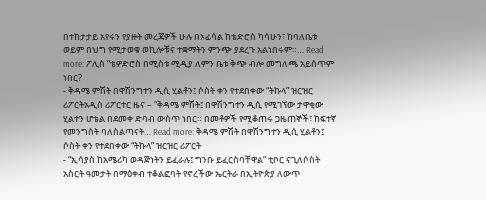በተከታታይ አየሩን የያዙት መረጃዎች ሁሉ በኦፊሳል ከቴድሮስ ካሳሁን፣ ከባለቤቱ ወይም በህግ የሚታወቁ ወኪሎቹና ተቋማትን ምንጭ ያደረጉ አልነበሩም።… Read more: ፖሊስ “ቴዎድሮስ በሚስቱ ሚዲያ ለምን ቤቱ ቅጭ ብሎ መግለጫ አይሰጥም ነበር?
- ቅዳሜ ምሽት በዋሽንግተን ዲሲ ሂልቶን፤ ሶስት ቀን የተደበቀው “ትኩላ” ዝርዝር ሪፖርትአዲስ ሪፖርተር ዜና – “ቅዳሜ ምሽት፤ በዋሽንግተን ዲሲ የሚገኘው ታዋቂው ሂልተን ሆቴል በደመቀ ድባብ ውስጥ ነበር። በመቶዎች የሚቆጠሩ ጋዜጠኞች፣ ከፍተኛ የመንግስት ባለስልጣናት… Read more: ቅዳሜ ምሽት በዋሽንግተን ዲሲ ሂልቶን፤ ሶስት ቀን የተደበቀው “ትኩላ” ዝርዝር ሪፖርት
- “ኢሳያስ ከአሜሪካ ወዳጅነትን ይፈራሉ፤ ግንቡ ይፈርስባቸዋል” ቲቦር ናጊለሶስት አስርት ዓመታት በማዕቀብ ተቆልፎባት የኖረችው ኤርትራ በኢትዮጵያ ለውጥ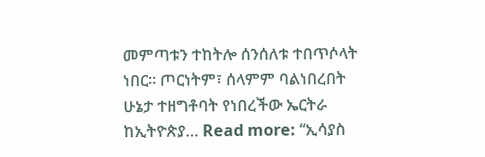መምጣቱን ተከትሎ ሰንሰለቱ ተበጥሶላት ነበር። ጦርነትም፣ ሰላምም ባልነበረበት ሁኔታ ተዘግቶባት የነበረችው ኤርትራ ከኢትዮጵያ… Read more: “ኢሳያስ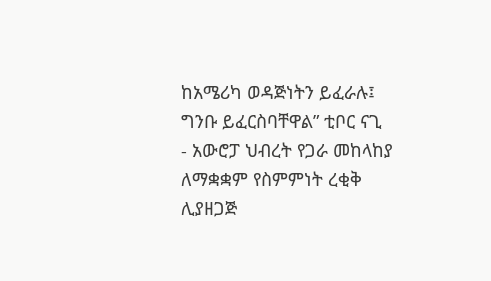ከአሜሪካ ወዳጅነትን ይፈራሉ፤ ግንቡ ይፈርስባቸዋል” ቲቦር ናጊ
- አውሮፓ ህብረት የጋራ መከላከያ ለማቋቋም የስምምነት ረቂቅ ሊያዘጋጅ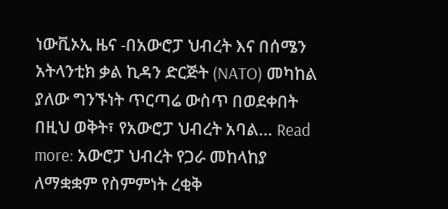ነውቪኦኢ ዜና -በአውሮፓ ህብረት እና በሰሜን አትላንቲክ ቃል ኪዳን ድርጅት (NATO) መካከል ያለው ግንኙነት ጥርጣሬ ውስጥ በወደቀበት በዚህ ወቅት፣ የአውሮፓ ህብረት አባል… Read more: አውሮፓ ህብረት የጋራ መከላከያ ለማቋቋም የስምምነት ረቂቅ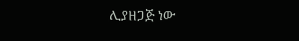ሊያዘጋጅ ነው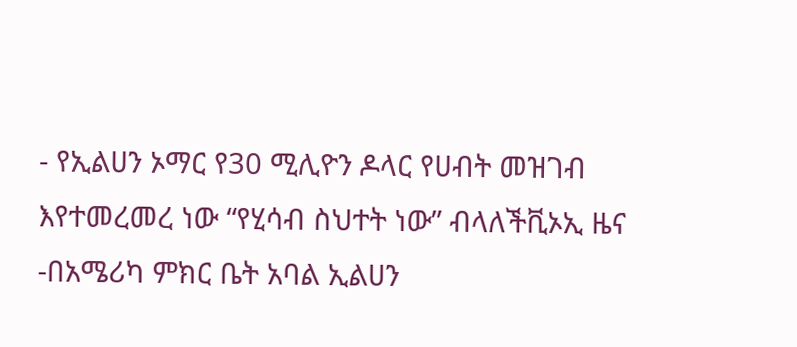- የኢልሀን ኦማር የ30 ሚሊዮን ዶላር የሀብት መዝገብ እየተመረመረ ነው “የሂሳብ ስህተት ነው” ብላለችቪኦኢ ዜና -በአሜሪካ ምክር ቤት አባል ኢልሀን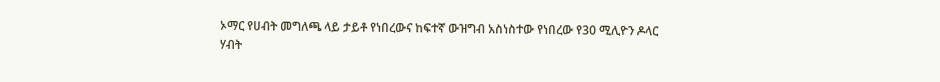ኦማር የሀብት መግለጫ ላይ ታይቶ የነበረውና ከፍተኛ ውዝግብ አስነስተው የነበረው የ30 ሚሊዮን ዶላር ሃብት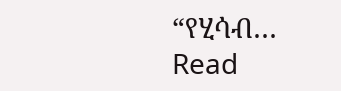“የሂሳብ… Read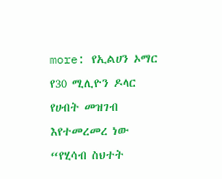more: የኢልሀን ኦማር የ30 ሚሊዮን ዶላር የሀብት መዝገብ እየተመረመረ ነው “የሂሳብ ስህተት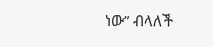ነው” ብላለች